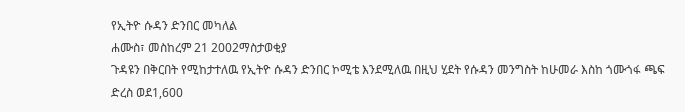የኢትዮ ሱዳን ድንበር መካለል
ሐሙስ፣ መስከረም 21 2002ማስታወቂያ
ጉዳዩን በቅርበት የሚከታተለዉ የኢትዮ ሱዳን ድንበር ኮሚቴ እንደሚለዉ በዚህ ሂደት የሱዳን መንግስት ከሁመራ እስከ ጎሙጎፋ ጫፍ ድረስ ወደ1,600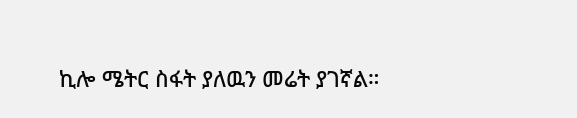ኪሎ ሜትር ስፋት ያለዉን መሬት ያገኛል።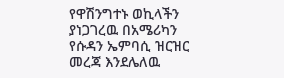የዋሽንግተኑ ወኪላችን ያነጋገረዉ በአሜሪካን የሱዳን ኤምባሲ ዝርዝር መረጃ እንደሌለዉ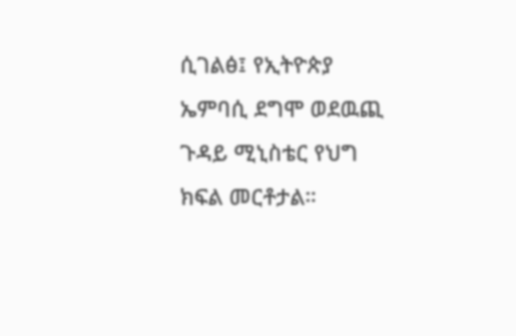ሲገልፅ፤ የኢትዮጵያ ኤምባሲ ደግሞ ወደዉጪ ጉዳይ ሚኒስቴር የህግ ክፍል መርቶታል።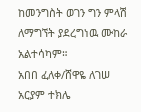ከመንግስት ወገን ግን ምላሽ ለማግኘት ያደረግነዉ ሙከራ አልተሳካም።
አበበ ፈለቀ/ሸዋዬ ለገሠ
አርያም ተክሌ